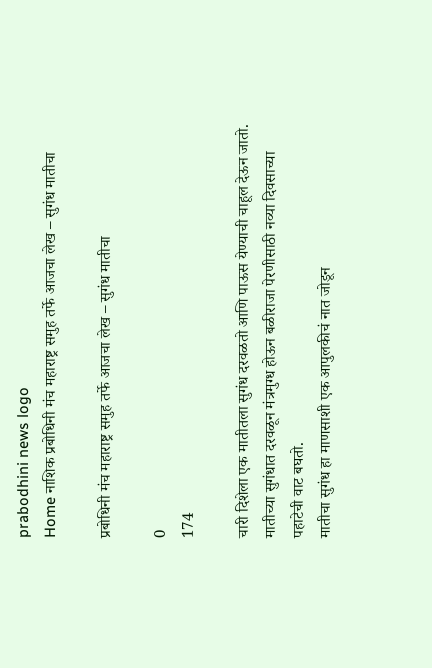prabodhini news logo
Home नाशिक प्रबोधिनी मंच महाराष्ट्र समुह तर्फे आजचा लेख – सुगंध मातीचा

प्रबोधिनी मंच महाराष्ट्र समुह तर्फे आजचा लेख – सुगंध मातीचा

0
174

चारी दिशेला एक मातीतला सुगंध दरवळतो आणि पाऊस येण्याची चाहूल देऊन जातो. मातीच्या सुगंधात दरवळून मंत्रमुग्ध होऊन बळीराजा पेरणीसाठी नव्या दिवसाच्या पहाटेची वाट बघतो.
मातीचा सुगंध हा माणसाशी एक आपुलकीचं नात जोडून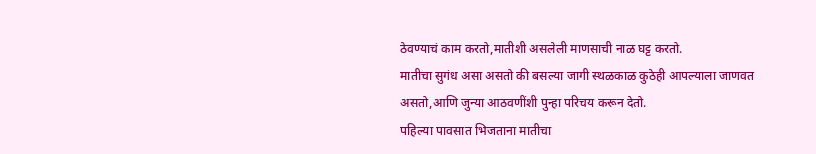ठेवण्याचं काम करतो,मातीशी असलेली माणसाची नाळ घट्ट करतो.
मातीचा सुगंध असा असतो की बसल्या जागी स्थळकाळ कुठेही आपल्याला जाणवत असतो,आणि जुन्या आठवणींशी पुन्हा परिचय करून देतो.
पहिल्या पावसात भिजताना मातीचा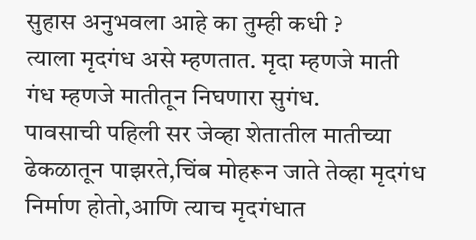सुहास अनुभवला आहे का तुम्ही कधी ?
त्याला मृदगंध असे म्हणतात. मृदा म्हणजे माती गंध म्हणजे मातीतून निघणारा सुगंध.
पावसाची पहिली सर जेव्हा शेतातील मातीच्या ढेकळातून पाझरते,चिंब मोहरून जाते तेव्हा मृदगंध निर्माण होतो,आणि त्याच मृदगंधात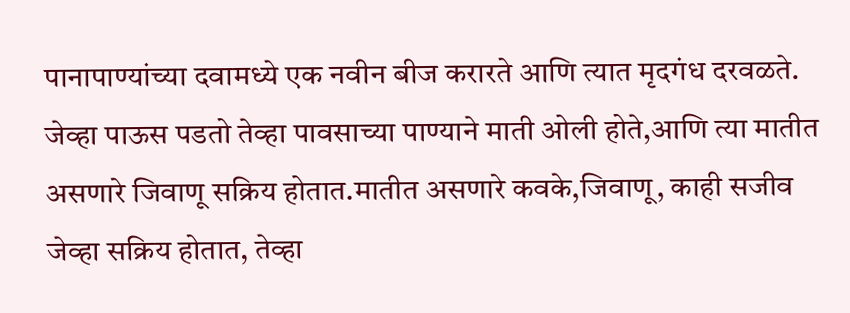पानापाण्यांच्या दवामध्ये एक नवीन बीज करारते आणि त्यात मृदगंध दरवळते.
जेव्हा पाऊस पडतो तेव्हा पावसाच्या पाण्याने माती ओली होते,आणि त्या मातीत असणारे जिवाणू सक्रिय होतात.मातीत असणारे कवके,जिवाणू, काही सजीव जेव्हा सक्रिय होतात, तेव्हा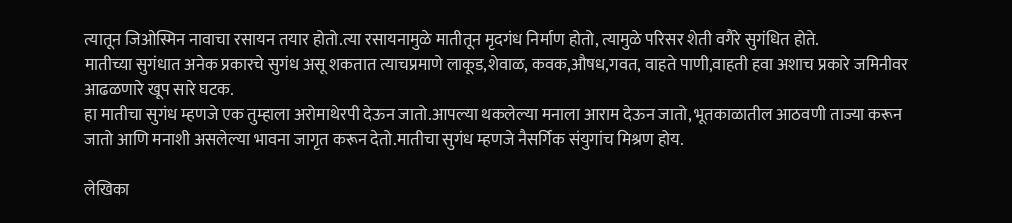त्यातून जिओस्मिन नावाचा रसायन तयार होतो.त्या रसायनामुळे मातीतून मृदगंध निर्माण होतो, त्यामुळे परिसर शेती वगैरे सुगंधित होते.
मातीच्या सुगंधात अनेक प्रकारचे सुगंध असू शकतात त्याचप्रमाणे लाकूड,शेवाळ, कवक,औषध,गवत, वाहते पाणी,वाहती हवा अशाच प्रकारे जमिनीवर आढळणारे खूप सारे घटक.
हा मातीचा सुगंध म्हणजे एक तुम्हाला अरोमाथेरपी देऊन जातो.आपल्या थकलेल्या मनाला आराम देऊन जातो, भूतकाळातील आठवणी ताज्या करून जातो आणि मनाशी असलेल्या भावना जागृत करून देतो.मातीचा सुगंध म्हणजे नैसर्गिक संयुगांच मिश्रण होय.

लेखिका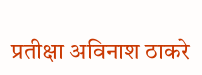प्रतीक्षा अविनाश ठाकरे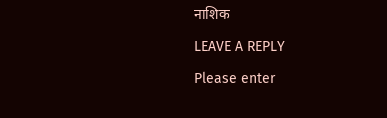नाशिक

LEAVE A REPLY

Please enter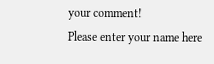your comment!
Please enter your name here